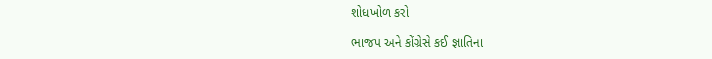શોધખોળ કરો

ભાજપ અને કોંગ્રેસે કઈ જ્ઞાતિના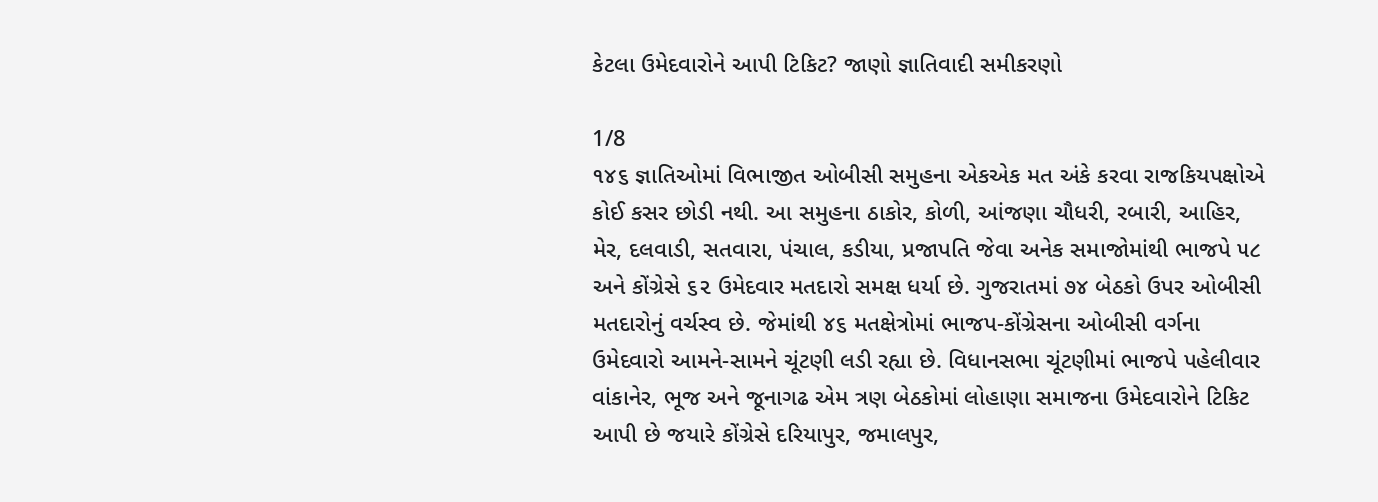કેટલા ઉમેદવારોને આપી ટિકિટ? જાણો જ્ઞાતિવાદી સમીકરણો

1/8
૧૪૬ જ્ઞાતિઓમાં વિભાજીત ઓબીસી સમુહના એકએક મત અંકે કરવા રાજકિયપક્ષોએ કોઈ કસર છોડી નથી. આ સમુહના ઠાકોર, કોળી, આંજણા ચૌધરી, રબારી, આહિર, મેર, દલવાડી, સતવારા, પંચાલ, કડીયા, પ્રજાપતિ જેવા અનેક સમાજોમાંથી ભાજપે ૫૮ અને કોંગ્રેસે ૬૨ ઉમેદવાર મતદારો સમક્ષ ધર્યા છે. ગુજરાતમાં ૭૪ બેઠકો ઉપર ઓબીસી મતદારોનું વર્ચસ્વ છે. જેમાંથી ૪૬ મતક્ષેત્રોમાં ભાજપ-કોંગ્રેસના ઓબીસી વર્ગના ઉમેદવારો આમને-સામને ચૂંટણી લડી રહ્યા છે. વિધાનસભા ચૂંટણીમાં ભાજપે પહેલીવાર વાંકાનેર, ભૂજ અને જૂનાગઢ એમ ત્રણ બેઠકોમાં લોહાણા સમાજના ઉમેદવારોને ટિકિટ આપી છે જયારે કોંગ્રેસે દરિયાપુર, જમાલપુર,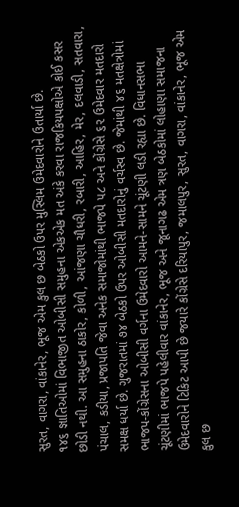સુરત, વાગરા, વાંકાનેર, ભૂજ એમ કુલ છ બેઠકો ઉપર મુસ્લિમ ઉમેદવારોને ઉતાર્યા છે.
૧૪૬ જ્ઞાતિઓમાં વિભાજીત ઓબીસી સમુહના એકએક મત અંકે કરવા રાજકિયપક્ષોએ કોઈ કસર છોડી નથી. આ સમુહના ઠાકોર, કોળી, આંજણા ચૌધરી, રબારી, આહિર, મેર, દલવાડી, સતવારા, પંચાલ, કડીયા, પ્રજાપતિ જેવા અનેક સમાજોમાંથી ભાજપે ૫૮ અને કોંગ્રેસે ૬૨ ઉમેદવાર મતદારો સમક્ષ ધર્યા છે. ગુજરાતમાં ૭૪ બેઠકો ઉપર ઓબીસી મતદારોનું વર્ચસ્વ છે. જેમાંથી ૪૬ મતક્ષેત્રોમાં ભાજપ-કોંગ્રેસના ઓબીસી વર્ગના ઉમેદવારો આમને-સામને ચૂંટણી લડી રહ્યા છે. વિધાનસભા ચૂંટણીમાં ભાજપે પહેલીવાર વાંકાનેર, ભૂજ અને જૂનાગઢ એમ ત્રણ બેઠકોમાં લોહાણા સમાજના ઉમેદવારોને ટિકિટ આપી છે જયારે કોંગ્રેસે દરિયાપુર, જમાલપુર, સુરત, વાગરા, વાંકાનેર, ભૂજ એમ કુલ છ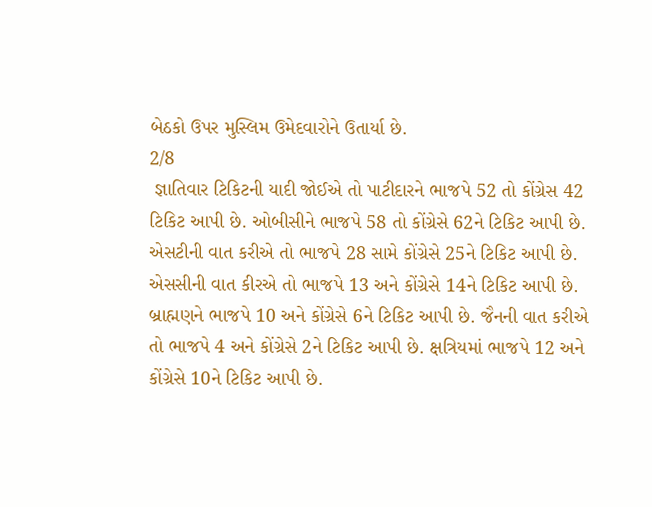બેઠકો ઉપર મુસ્લિમ ઉમેદવારોને ઉતાર્યા છે.
2/8
 જ્ઞાતિવાર ટિકિટની યાદી જોઈએ તો પાટીદારને ભાજપે 52 તો કોંગ્રેસ 42 ટિકિટ આપી છે. ઓબીસીને ભાજપે 58 તો કોંગ્રેસે 62ને ટિકિટ આપી છે. એસટીની વાત કરીએ તો ભાજપે 28 સામે કોંગ્રેસે 25ને ટિકિટ આપી છે. એસસીની વાત કીરએ તો ભાજપે 13 અને કોંગ્રેસે 14ને ટિકિટ આપી છે. બ્રાહ્મણને ભાજપે 10 અને કોંગ્રેસે 6ને ટિકિટ આપી છે. જૈનની વાત કરીએ તો ભાજપે 4 અને કોંગ્રેસે 2ને ટિકિટ આપી છે. ક્ષત્રિયમાં ભાજપે 12 અને કોંગ્રેસે 10ને ટિકિટ આપી છે.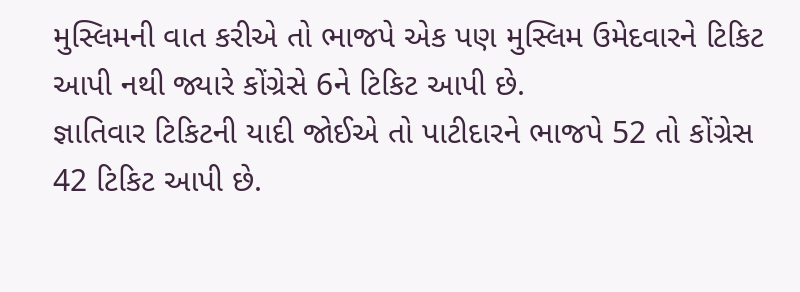મુસ્લિમની વાત કરીએ તો ભાજપે એક પણ મુસ્લિમ ઉમેદવારને ટિકિટ આપી નથી જ્યારે કોંગ્રેસે 6ને ટિકિટ આપી છે.
જ્ઞાતિવાર ટિકિટની યાદી જોઈએ તો પાટીદારને ભાજપે 52 તો કોંગ્રેસ 42 ટિકિટ આપી છે.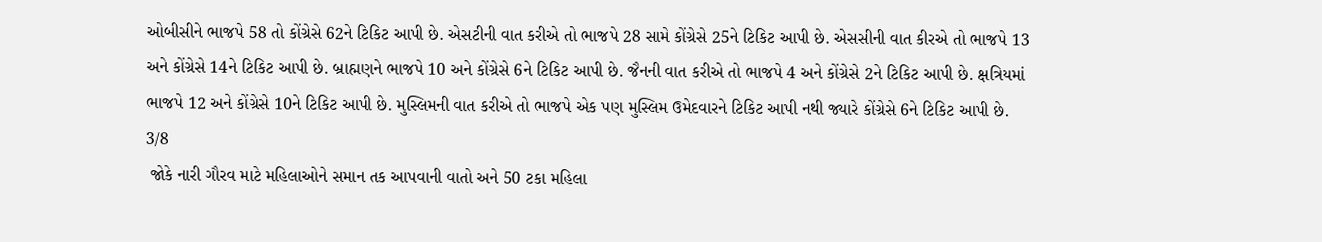ઓબીસીને ભાજપે 58 તો કોંગ્રેસે 62ને ટિકિટ આપી છે. એસટીની વાત કરીએ તો ભાજપે 28 સામે કોંગ્રેસે 25ને ટિકિટ આપી છે. એસસીની વાત કીરએ તો ભાજપે 13 અને કોંગ્રેસે 14ને ટિકિટ આપી છે. બ્રાહ્મણને ભાજપે 10 અને કોંગ્રેસે 6ને ટિકિટ આપી છે. જૈનની વાત કરીએ તો ભાજપે 4 અને કોંગ્રેસે 2ને ટિકિટ આપી છે. ક્ષત્રિયમાં ભાજપે 12 અને કોંગ્રેસે 10ને ટિકિટ આપી છે. મુસ્લિમની વાત કરીએ તો ભાજપે એક પણ મુસ્લિમ ઉમેદવારને ટિકિટ આપી નથી જ્યારે કોંગ્રેસે 6ને ટિકિટ આપી છે.
3/8
 જોકે નારી ગૌરવ માટે મહિલાઓને સમાન તક આપવાની વાતો અને 50 ટકા મહિલા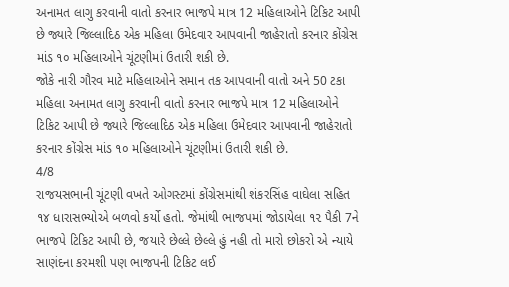અનામત લાગુ કરવાની વાતો કરનાર ભાજપે માત્ર 12 મહિલાઓને ટિકિટ આપી છે જ્યારે જિલ્લાદિઠ એક મહિલા ઉમેદવાર આપવાની જાહેરાતો કરનાર કોંગ્રેસ માંડ ૧૦ મહિલાઓને ચૂંટણીમાં ઉતારી શકી છે.
જોકે નારી ગૌરવ માટે મહિલાઓને સમાન તક આપવાની વાતો અને 50 ટકા મહિલા અનામત લાગુ કરવાની વાતો કરનાર ભાજપે માત્ર 12 મહિલાઓને ટિકિટ આપી છે જ્યારે જિલ્લાદિઠ એક મહિલા ઉમેદવાર આપવાની જાહેરાતો કરનાર કોંગ્રેસ માંડ ૧૦ મહિલાઓને ચૂંટણીમાં ઉતારી શકી છે.
4/8
રાજયસભાની ચૂંટણી વખતે ઓગસ્ટમાં કોંગ્રેસમાંથી શંકરસિંહ વાઘેલા સહિત ૧૪ ધારાસભ્યોએ બળવો કર્યો હતો. જેમાંથી ભાજપમાં જોડાયેલા ૧૨ પૈકી 7ને ભાજપે ટિકિટ આપી છે, જયારે છેલ્લે છેલ્લે હું નહી તો મારો છોકરો એ ન્યાયે સાણંદના કરમશી પણ ભાજપની ટિકિટ લઈ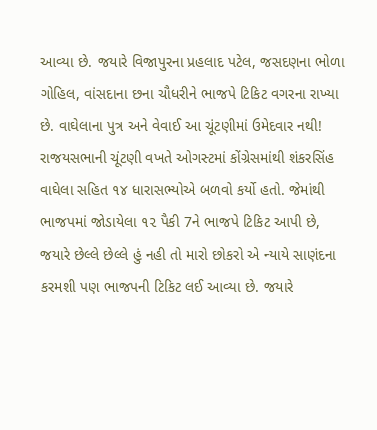આવ્યા છે. જયારે વિજાપુરના પ્રહલાદ પટેલ, જસદણના ભોળા ગોહિલ, વાંસદાના છના ચૌધરીને ભાજપે ટિકિટ વગરના રાખ્યા છે. વાઘેલાના પુત્ર અને વેવાઈ આ ચૂંટણીમાં ઉમેદવાર નથી!
રાજયસભાની ચૂંટણી વખતે ઓગસ્ટમાં કોંગ્રેસમાંથી શંકરસિંહ વાઘેલા સહિત ૧૪ ધારાસભ્યોએ બળવો કર્યો હતો. જેમાંથી ભાજપમાં જોડાયેલા ૧૨ પૈકી 7ને ભાજપે ટિકિટ આપી છે, જયારે છેલ્લે છેલ્લે હું નહી તો મારો છોકરો એ ન્યાયે સાણંદના કરમશી પણ ભાજપની ટિકિટ લઈ આવ્યા છે. જયારે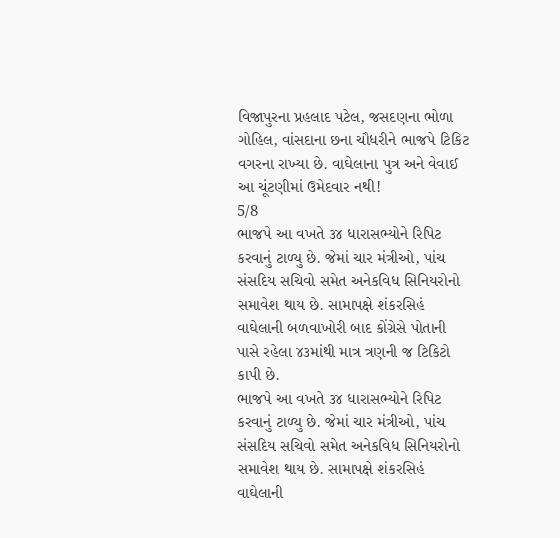વિજાપુરના પ્રહલાદ પટેલ, જસદણના ભોળા ગોહિલ, વાંસદાના છના ચૌધરીને ભાજપે ટિકિટ વગરના રાખ્યા છે. વાઘેલાના પુત્ર અને વેવાઈ આ ચૂંટણીમાં ઉમેદવાર નથી!
5/8
ભાજપે આ વખતે ૩૪ ધારાસભ્યોને રિપિટ કરવાનું ટાળ્યુ છે. જેમાં ચાર મંત્રીઓ, પાંચ સંસદિય સચિવો સમેત અનેકવિધ સિનિયરોનો સમાવેશ થાય છે. સામાપક્ષે શંકરસિહં વાઘેલાની બળવાખોરી બાદ કોંગ્રેસે પોતાની પાસે રહેલા ૪૩માંથી માત્ર ત્રણની જ ટિકિટો કાપી છે.
ભાજપે આ વખતે ૩૪ ધારાસભ્યોને રિપિટ કરવાનું ટાળ્યુ છે. જેમાં ચાર મંત્રીઓ, પાંચ સંસદિય સચિવો સમેત અનેકવિધ સિનિયરોનો સમાવેશ થાય છે. સામાપક્ષે શંકરસિહં વાઘેલાની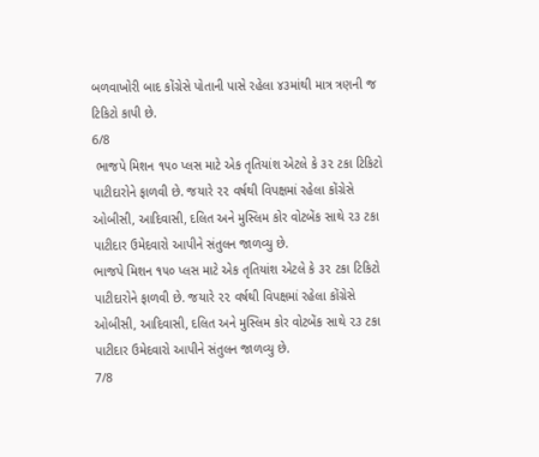બળવાખોરી બાદ કોંગ્રેસે પોતાની પાસે રહેલા ૪૩માંથી માત્ર ત્રણની જ ટિકિટો કાપી છે.
6/8
 ભાજપે મિશન ૧૫૦ પ્લસ માટે એક તૃતિયાંશ એટલે કે ૩૨ ટકા ટિકિટો પાટીદારોને ફાળવી છે. જયારે ૨૨ વર્ષથી વિપક્ષમાં રહેલા કોંગ્રેસે ઓબીસી, આદિવાસી, દલિત અને મુસ્લિમ કોર વોટબેંક સાથે ૨૩ ટકા પાટીદાર ઉમેદવારો આપીને સંતુલન જાળવ્યુ છે.
ભાજપે મિશન ૧૫૦ પ્લસ માટે એક તૃતિયાંશ એટલે કે ૩૨ ટકા ટિકિટો પાટીદારોને ફાળવી છે. જયારે ૨૨ વર્ષથી વિપક્ષમાં રહેલા કોંગ્રેસે ઓબીસી, આદિવાસી, દલિત અને મુસ્લિમ કોર વોટબેંક સાથે ૨૩ ટકા પાટીદાર ઉમેદવારો આપીને સંતુલન જાળવ્યુ છે.
7/8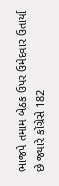ભાજપે તમામ બેઠક ઉપર ઉમેદવાર ઉતાર્યા છે જ્યારે કોંગ્રેસે 182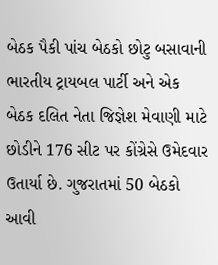બેઠક પૈકી પાંચ બેઠકો છોટુ બસાવાની ભારતીય ટ્રાયબલ પાર્ટી અને એક બેઠક દલિત નેતા જિજ્ઞેશ મેવાણી માટે છોડીને 176 સીટ પર કોંગ્રેસે ઉમેદવાર ઉતાર્યા છે. ગુજરાતમાં 50 બેઠકો આવી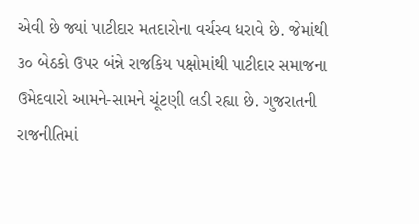એવી છે જ્યાં પાટીદાર મતદારોના વર્ચસ્વ ધરાવે છે. જેમાંથી ૩૦ બેઠકો ઉપર બંન્ને રાજકિય પક્ષોમાંથી પાટીદાર સમાજના ઉમેદવારો આમને-સામને ચૂંટણી લડી રહ્યા છે. ગુજરાતની રાજનીતિમાં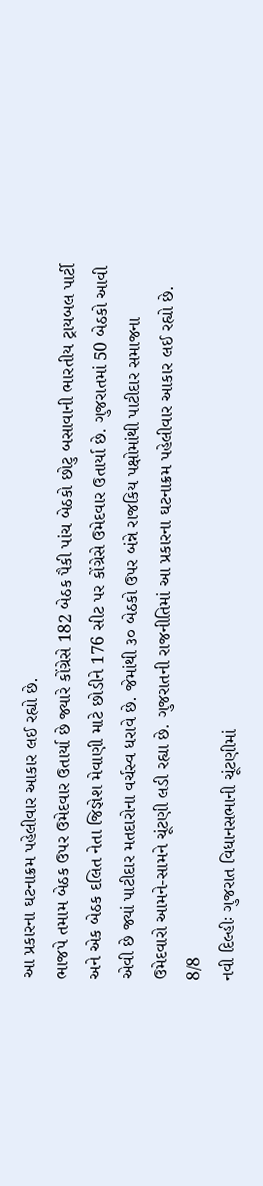આ પ્રકારના ઘટનાક્રમ પહેલીવાર આકાર લઈ રહ્યો છે.
ભાજપે તમામ બેઠક ઉપર ઉમેદવાર ઉતાર્યા છે જ્યારે કોંગ્રેસે 182 બેઠક પૈકી પાંચ બેઠકો છોટુ બસાવાની ભારતીય ટ્રાયબલ પાર્ટી અને એક બેઠક દલિત નેતા જિજ્ઞેશ મેવાણી માટે છોડીને 176 સીટ પર કોંગ્રેસે ઉમેદવાર ઉતાર્યા છે. ગુજરાતમાં 50 બેઠકો આવી એવી છે જ્યાં પાટીદાર મતદારોના વર્ચસ્વ ધરાવે છે. જેમાંથી ૩૦ બેઠકો ઉપર બંન્ને રાજકિય પક્ષોમાંથી પાટીદાર સમાજના ઉમેદવારો આમને-સામને ચૂંટણી લડી રહ્યા છે. ગુજરાતની રાજનીતિમાં આ પ્રકારના ઘટનાક્રમ પહેલીવાર આકાર લઈ રહ્યો છે.
8/8
નવી દિલ્હીઃ ગુજરાત વિધાનસભાની ચૂંટણીમાં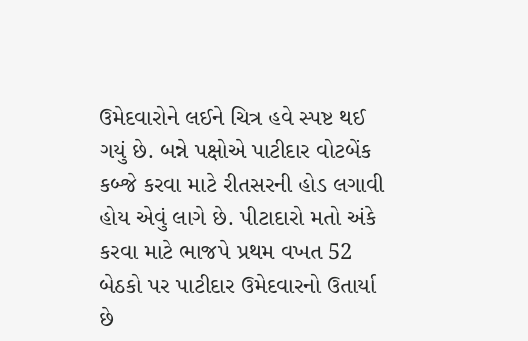ઉમેદવારોને લઈને ચિત્ર હવે સ્પષ્ટ થઈ ગયું છે. બન્ને પક્ષોએ પાટીદાર વોટબેંક કબ્જે કરવા માટે રીતસરની હોડ લગાવી હોય એવું લાગે છે. પીટાદારો મતો અંકે કરવા માટે ભાજપે પ્રથમ વખત 52 બેઠકો પર પાટીદાર ઉમેદવારનો ઉતાર્યા છે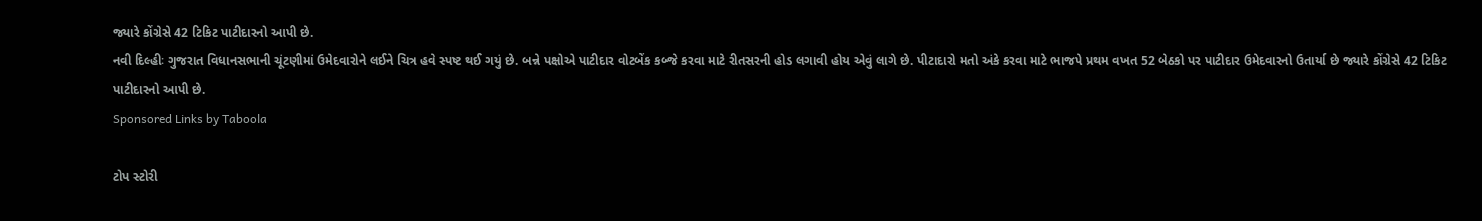જ્યારે કોંગ્રેસે 42 ટિકિટ પાટીદારનો આપી છે.
નવી દિલ્હીઃ ગુજરાત વિધાનસભાની ચૂંટણીમાં ઉમેદવારોને લઈને ચિત્ર હવે સ્પષ્ટ થઈ ગયું છે. બન્ને પક્ષોએ પાટીદાર વોટબેંક કબ્જે કરવા માટે રીતસરની હોડ લગાવી હોય એવું લાગે છે. પીટાદારો મતો અંકે કરવા માટે ભાજપે પ્રથમ વખત 52 બેઠકો પર પાટીદાર ઉમેદવારનો ઉતાર્યા છે જ્યારે કોંગ્રેસે 42 ટિકિટ પાટીદારનો આપી છે.
Sponsored Links by Taboola

ટોપ સ્ટોરી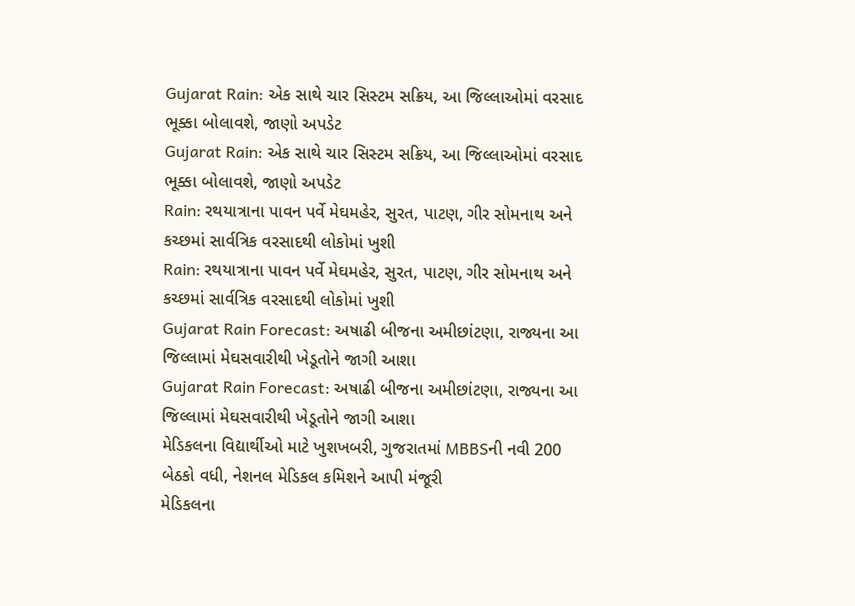Gujarat Rain: એક સાથે ચાર સિસ્ટમ સક્રિય, આ જિલ્લાઓમાં વરસાદ ભૂક્કા બોલાવશે, જાણો અપડેટ
Gujarat Rain: એક સાથે ચાર સિસ્ટમ સક્રિય, આ જિલ્લાઓમાં વરસાદ ભૂક્કા બોલાવશે, જાણો અપડેટ
Rain: રથયાત્રાના પાવન પર્વે મેઘમહેર, સુરત, પાટણ, ગીર સોમનાથ અને કચ્છમાં સાર્વત્રિક વરસાદથી લોકોમાં ખુશી
Rain: રથયાત્રાના પાવન પર્વે મેઘમહેર, સુરત, પાટણ, ગીર સોમનાથ અને કચ્છમાં સાર્વત્રિક વરસાદથી લોકોમાં ખુશી
Gujarat Rain Forecast: અષાઢી બીજના અમીછાંટણા, રાજ્યના આ જિલ્લામાં મેઘસવારીથી ખેડૂતોને જાગી આશા
Gujarat Rain Forecast: અષાઢી બીજના અમીછાંટણા, રાજ્યના આ જિલ્લામાં મેઘસવારીથી ખેડૂતોને જાગી આશા
મેડિકલના વિદ્યાર્થીઓ માટે ખુશખબરી, ગુજરાતમાં MBBSની નવી 200 બેઠકો વધી, નેશનલ મેડિકલ કમિશને આપી મંજૂરી
મેડિકલના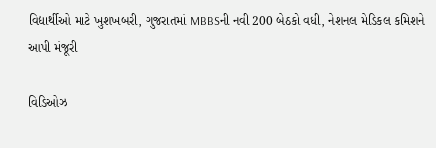વિદ્યાર્થીઓ માટે ખુશખબરી, ગુજરાતમાં MBBSની નવી 200 બેઠકો વધી, નેશનલ મેડિકલ કમિશને આપી મંજૂરી

વિડિઓઝ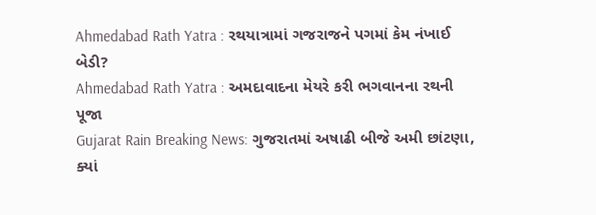Ahmedabad Rath Yatra : રથયાત્રામાં ગજરાજને પગમાં કેમ નંખાઈ બેડી?
Ahmedabad Rath Yatra : અમદાવાદના મેયરે કરી ભગવાનના રથની પૂજા
Gujarat Rain Breaking News: ગુજરાતમાં અષાઢી બીજે અમી છાંટણા, ક્યાં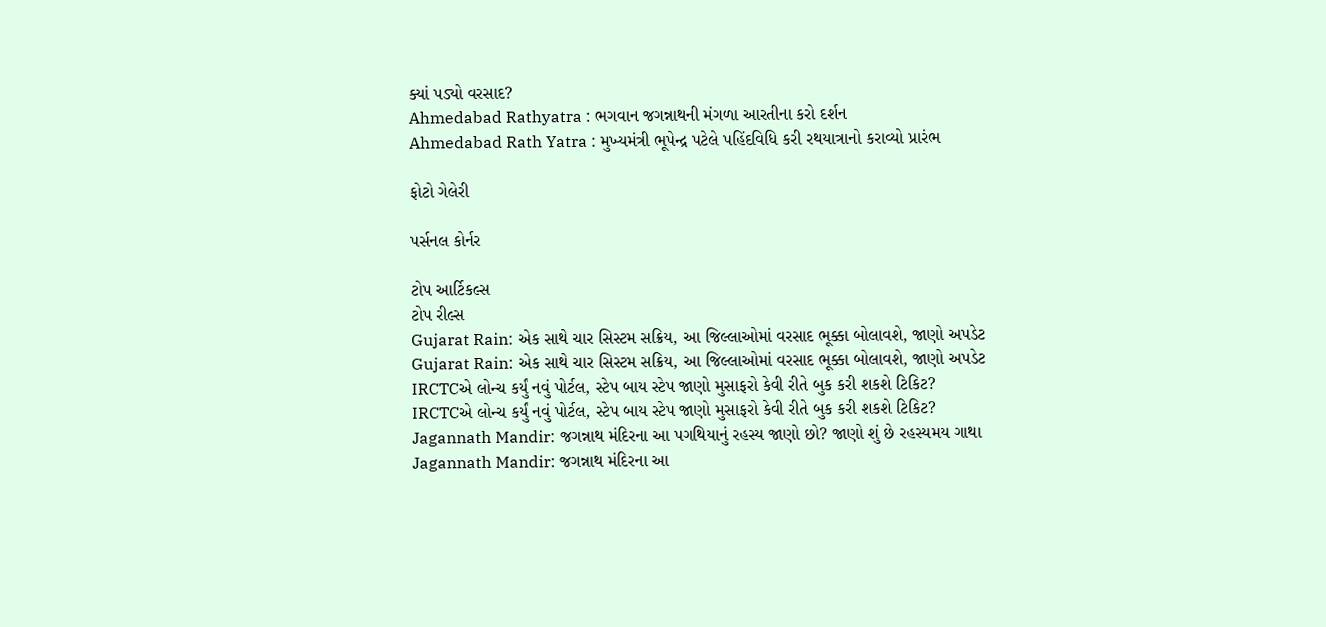ક્યાં પડ્યો વરસાદ?
Ahmedabad Rathyatra : ભગવાન જગન્નાથની મંગળા આરતીના કરો દર્શન
Ahmedabad Rath Yatra : મુખ્યમંત્રી ભૂપેન્દ્ર પટેલે પહિંદવિધિ કરી રથયાત્રાનો કરાવ્યો પ્રારંભ

ફોટો ગેલેરી

પર્સનલ કોર્નર

ટોપ આર્ટિકલ્સ
ટોપ રીલ્સ
Gujarat Rain: એક સાથે ચાર સિસ્ટમ સક્રિય, આ જિલ્લાઓમાં વરસાદ ભૂક્કા બોલાવશે, જાણો અપડેટ
Gujarat Rain: એક સાથે ચાર સિસ્ટમ સક્રિય, આ જિલ્લાઓમાં વરસાદ ભૂક્કા બોલાવશે, જાણો અપડેટ
IRCTCએ લોન્ચ કર્યું નવું પોર્ટલ, સ્ટેપ બાય સ્ટેપ જાણો મુસાફરો કેવી રીતે બુક કરી શકશે ટિકિટ?
IRCTCએ લોન્ચ કર્યું નવું પોર્ટલ, સ્ટેપ બાય સ્ટેપ જાણો મુસાફરો કેવી રીતે બુક કરી શકશે ટિકિટ?
Jagannath Mandir: જગન્નાથ મંદિરના આ પગથિયાનું રહસ્ય જાણો છો? જાણો શું છે રહસ્યમય ગાથા
Jagannath Mandir: જગન્નાથ મંદિરના આ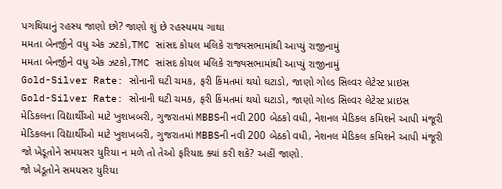પગથિયાનું રહસ્ય જાણો છો? જાણો શું છે રહસ્યમય ગાથા
મમતા બેનર્જીને વધુ એક ઝટકો,TMC સાંસદ કોયલ મલિકે રાજ્યસભામાંથી આપ્યું રાજીનામું
મમતા બેનર્જીને વધુ એક ઝટકો,TMC સાંસદ કોયલ મલિકે રાજ્યસભામાંથી આપ્યું રાજીનામું
Gold-Silver Rate: સોનાની ઘટી ચમક, ફરી કિંમતમાં થયો ઘટાડો, જાણો ગોલ્ડ સિલ્વર લેટેસ્ટ પ્રાઇસ
Gold-Silver Rate: સોનાની ઘટી ચમક, ફરી કિંમતમાં થયો ઘટાડો, જાણો ગોલ્ડ સિલ્વર લેટેસ્ટ પ્રાઇસ
મેડિકલના વિદ્યાર્થીઓ માટે ખુશખબરી, ગુજરાતમાં MBBSની નવી 200 બેઠકો વધી, નેશનલ મેડિકલ કમિશને આપી મંજૂરી
મેડિકલના વિદ્યાર્થીઓ માટે ખુશખબરી, ગુજરાતમાં MBBSની નવી 200 બેઠકો વધી, નેશનલ મેડિકલ કમિશને આપી મંજૂરી
જો ખેડૂતોને સમયસર યુરિયા ન મળે તો તેઓ ફરિયાદ ક્યાં કરી શકે? અહીં જાણો.
જો ખેડૂતોને સમયસર યુરિયા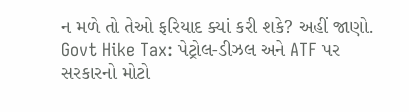ન મળે તો તેઓ ફરિયાદ ક્યાં કરી શકે? અહીં જાણો.
Govt Hike Tax: પેટ્રોલ-ડીઝલ અને ATF પર સરકારનો મોટો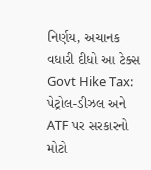નિર્ણય, અચાનક વધારી દીધો આ ટેક્સ
Govt Hike Tax: પેટ્રોલ-ડીઝલ અને ATF પર સરકારનો મોટો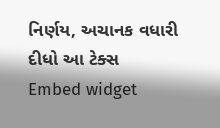નિર્ણય, અચાનક વધારી દીધો આ ટેક્સ
Embed widget